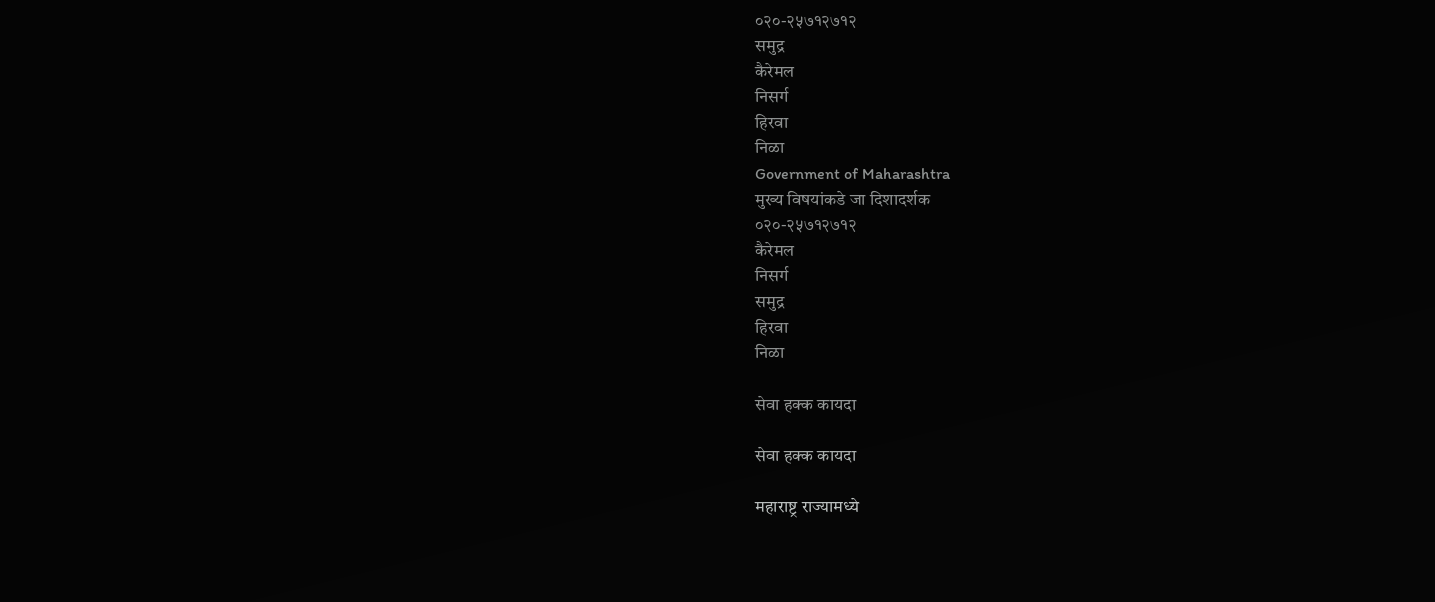०२०-२५७१२७१२
समुद्र
कैरेमल
निसर्ग
हिरवा
निळा
Government of Maharashtra
मुख्य विषयांकडे जा दिशादर्शक
०२०-२५७१२७१२
कैरेमल
निसर्ग
समुद्र
हिरवा
निळा

सेवा हक्क कायदा

सेवा हक्क कायदा

महाराष्ट्र राज्यामध्ये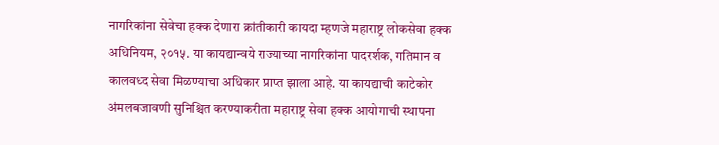नागरिकांना सेवेचा हक्क देणारा क्रांतीकारी कायदा म्हणजे महाराष्ट्र लोकसेवा हक्क अधिनियम, २०१५. या कायद्यान्वये राज्याच्या नागरिकांना पादरर्शक, गतिमान व कालवध्द सेवा मिळण्याचा अधिकार प्राप्त झाला आहे. या कायद्याची काटेकोर अंमलबजावणी सुनिश्चित करण्याकरीता महाराष्ट्र सेवा हक्क आयोगाची स्थापना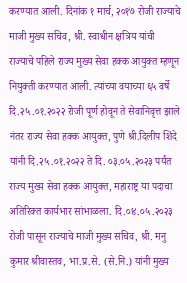करण्यात आली. दिनांक १ मार्च, २०१७ रोजी राज्याचे माजी मुख्य सचिव, श्री. स्वाधीन क्षत्रिय यांची राज्याचे पहिले राज्य मुख्य सेवा हक्क आयुक्त म्हणून नियुक्ती करण्यात आली. त्यांच्या वयाच्या ६५ वर्षे दि.२५.०१.२०२२ रोजी पूर्ण होवून ते सेवानिवृत्त झाले नंतर राज्य सेवा हक्क आयुक्त, पुणे श्री.दिलीप शिंदे यांनी दि.२५.०१.२०२२ ते दि. ०३.०५.२०२३ पर्यंत राज्य मुख्य सेवा हक्क आयुक्त, महाराष्ट्र या पदाचा अतिरिक्त कार्यभार सांभाळला. दि.०४.०५.२०२३ रोजी पासून राज्याचे माजी मुख्य सचिव, श्री. मनु कुमार श्रीवास्तव, भा.प्र.से. (से.नि.) यांनी मुख्य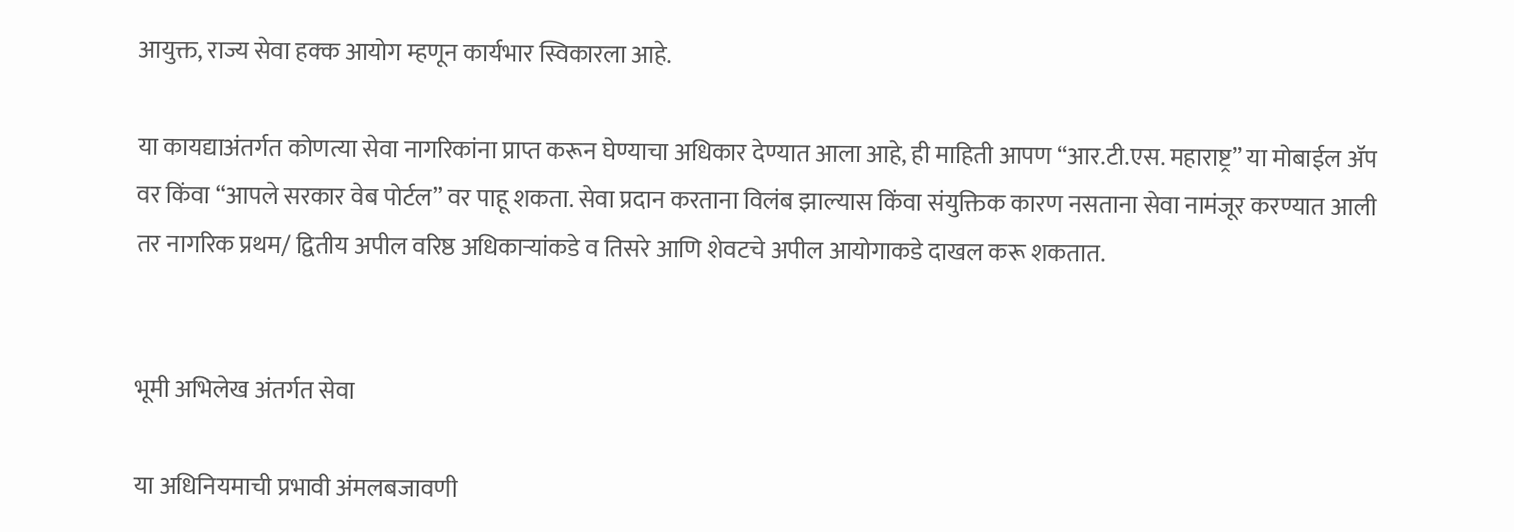आयुक्त, राज्य सेवा हक्क आयोग म्हणून कार्यभार स्विकारला आहे.

या कायद्याअंतर्गत कोणत्या सेवा नागरिकांना प्राप्त करून घेण्याचा अधिकार देण्यात आला आहे, ही माहिती आपण “आर.टी.एस. महाराष्ट्र” या मोबाईल ॲप वर किंवा “आपले सरकार वेब पोर्टल” वर पाहू शकता. सेवा प्रदान करताना विलंब झाल्यास किंवा संयुक्तिक कारण नसताना सेवा नामंजूर करण्यात आली तर नागरिक प्रथम/ द्वितीय अपील वरिष्ठ अधिकाऱ्यांकडे व तिसरे आणि शेवटचे अपील आयोगाकडे दाखल करू शकतात.


भूमी अभिलेख अंतर्गत सेवा

या अधिनियमाची प्रभावी अंमलबजावणी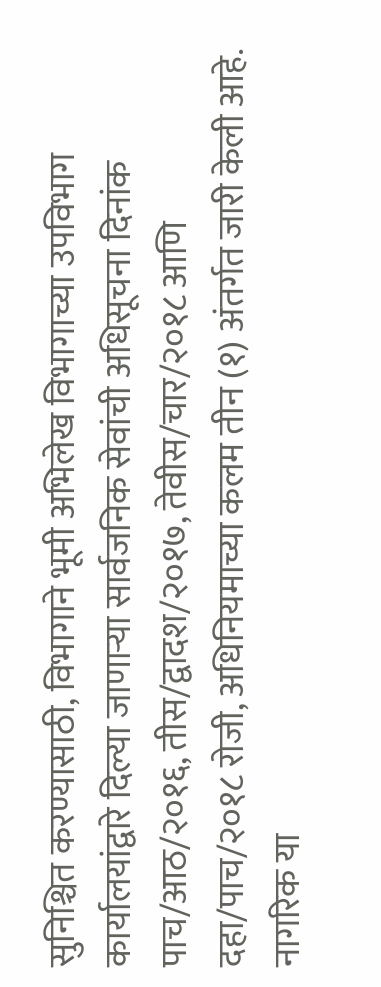सुनिश्चित करण्यासाठी, विभागाने भूमी अभिलेख विभागाच्या उपविभाग कार्यालयांद्वारे दिल्या जाणाऱ्या सार्वजनिक सेवांची अधिसूचना दिनांक पाच/आठ/२०१६, तीस/द्वादश/२०१७, तेवीस/चार/२०१८ आणि दहा/पाच/२०१८ रोजी, अधिनियमाच्या कलम तीन (१) अंतर्गत जारी केली आहे. नागरिक या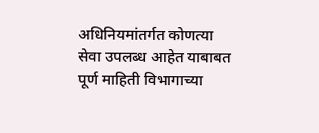अधिनियमांतर्गत कोणत्या सेवा उपलब्ध आहेत याबाबत पूर्ण माहिती विभागाच्या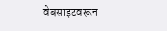वेबसाइटवरून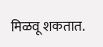मिळवू शकतात.